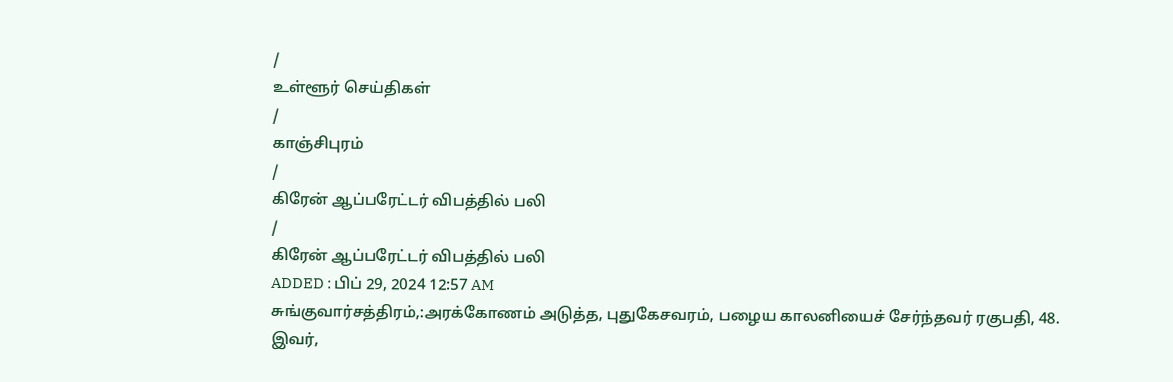/
உள்ளூர் செய்திகள்
/
காஞ்சிபுரம்
/
கிரேன் ஆப்பரேட்டர் விபத்தில் பலி
/
கிரேன் ஆப்பரேட்டர் விபத்தில் பலி
ADDED : பிப் 29, 2024 12:57 AM
சுங்குவார்சத்திரம்,:அரக்கோணம் அடுத்த, புதுகேசவரம், பழைய காலனியைச் சேர்ந்தவர் ரகுபதி, 48. இவர்,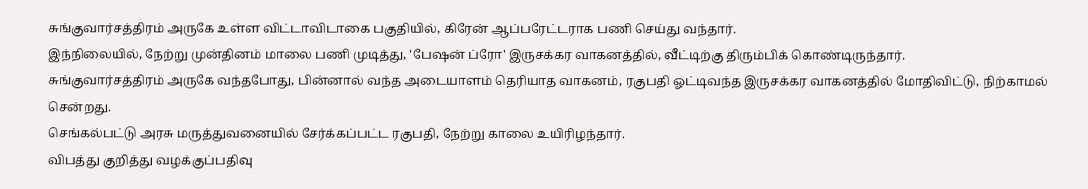சுங்குவார்சத்திரம் அருகே உள்ள விட்டாவிடாகை பகுதியில், கிரேன் ஆப்பரேட்டராக பணி செய்து வந்தார்.
இந்நிலையில், நேற்று முன்தினம் மாலை பணி முடித்து, 'பேஷன் ப்ரோ' இருசக்கர வாகனத்தில், வீட்டிற்கு திரும்பிக் கொண்டிருந்தார்.
சுங்குவார்சத்திரம் அருகே வந்தபோது, பின்னால் வந்த அடையாளம் தெரியாத வாகனம், ரகுபதி ஓட்டிவந்த இருசக்கர வாகனத்தில் மோதிவிட்டு, நிற்காமல் சென்றது.
செங்கல்பட்டு அரசு மருத்துவனையில் சேர்க்கப்பட்ட ரகுபதி, நேற்று காலை உயிரிழந்தார்.
விபத்து குறித்து வழக்குப்பதிவு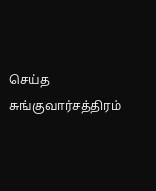செய்த சுங்குவார்சத்திரம்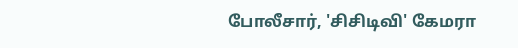போலீசார், 'சிசிடிவி' கேமரா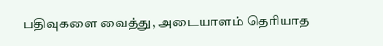பதிவுகளை வைத்து, அடையாளம் தெரியாத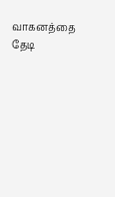வாகனத்தை தேடி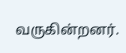வருகின்றனர்.